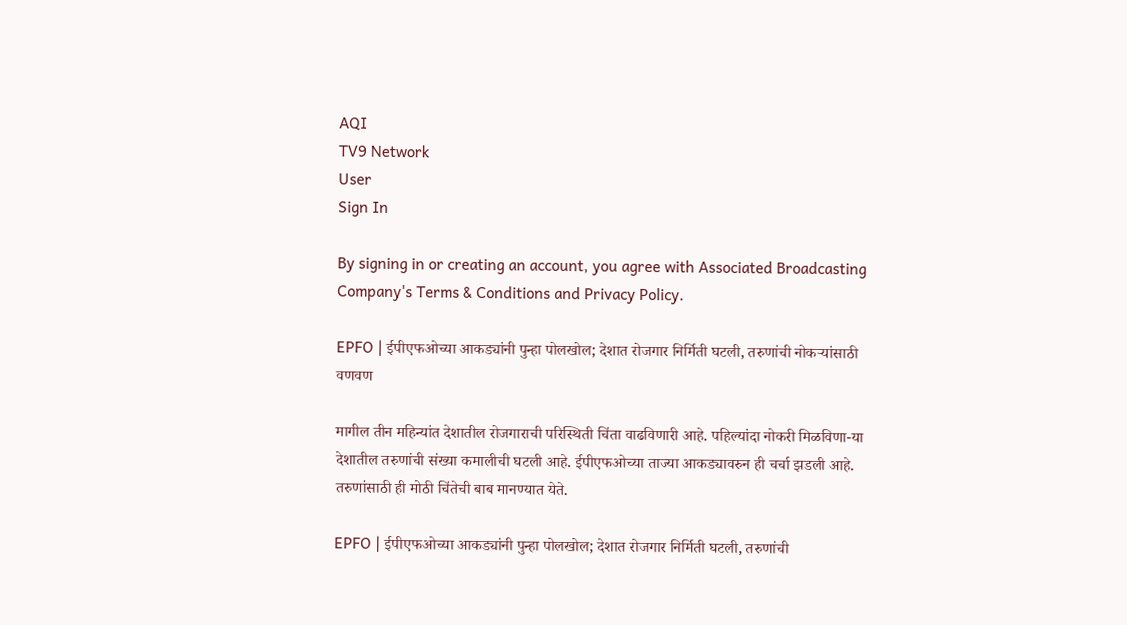AQI
TV9 Network
User
Sign In

By signing in or creating an account, you agree with Associated Broadcasting Company's Terms & Conditions and Privacy Policy.

EPFO | ईपीएफओच्या आकड्यांनी पुन्हा पोलखोल; देशात रोजगार निर्मिती घटली, तरुणांची नोकऱ्यांसाठी वणवण

मागील तीन महिन्यांत देशातील रोजगाराची परिस्थिती चिंता वाढविणारी आहे. पहिल्यांदा नोकरी मिळविणा-या देशातील तरुणांची संख्या कमालीची घटली आहे. ईपीएफओच्या ताज्या आकड्यावरुन ही चर्चा झडली आहे. तरुणांसाठी ही मोठी चिंतेची बाब मानण्यात येते.

EPFO | ईपीएफओच्या आकड्यांनी पुन्हा पोलखोल; देशात रोजगार निर्मिती घटली, तरुणांची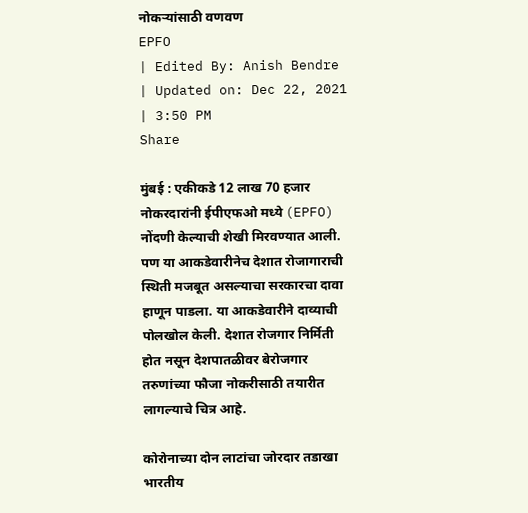नोकऱ्यांसाठी वणवण
EPFO
| Edited By: Anish Bendre | Updated on: Dec 22, 2021 | 3:50 PM
Share

मुंबई : एकीकडे 12 लाख 70 हजार नोकरदारांनी ईपीएफओ मध्ये (EPFO) नोंदणी केल्याची शेखी मिरवण्यात आली. पण या आकडेवारीनेच देशात रोजागाराची स्थिती मजबूत असल्याचा सरकारचा दावा हाणून पाडला. या आकडेवारीने दाव्याची पोलखोल केली. देशात रोजगार निर्मिती होत नसून देशपातळीवर बेरोजगार तरुणांच्या फौजा नोकरीसाठी तयारीत लागल्याचे चित्र आहे.

कोरोनाच्या दोन लाटांचा जोरदार तडाखा भारतीय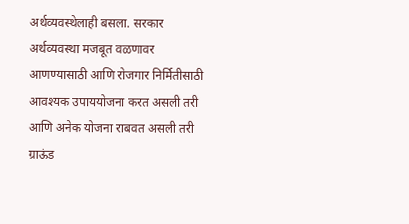अर्थव्यवस्थेलाही बसला. सरकार अर्थव्यवस्था मजबूत वळणावर आणण्यासाठी आणि रोजगार निर्मितीसाठी आवश्यक उपाययोजना करत असली तरी आणि अनेक योजना राबवत असली तरी ग्राऊंड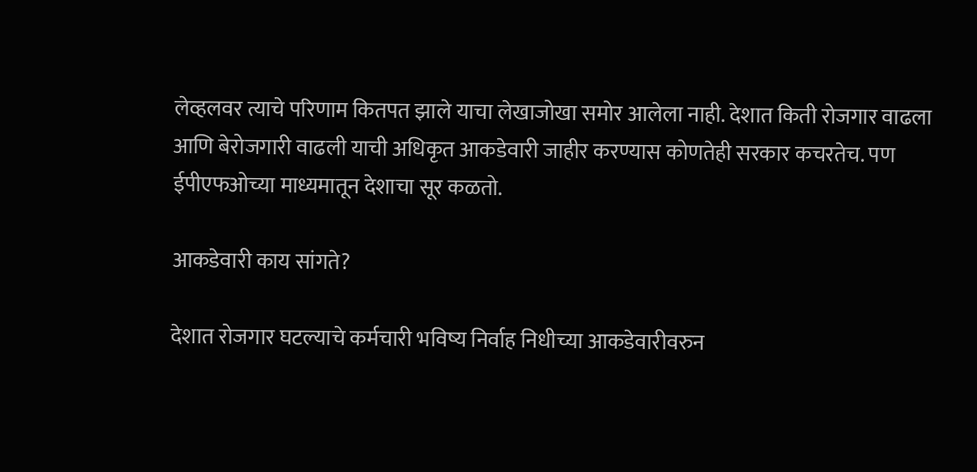लेव्हलवर त्याचे परिणाम कितपत झाले याचा लेखाजोखा समोर आलेला नाही. देशात किती रोजगार वाढला आणि बेरोजगारी वाढली याची अधिकृत आकडेवारी जाहीर करण्यास कोणतेही सरकार कचरतेच. पण ईपीएफओच्या माध्यमातून देशाचा सूर कळतो.

आकडेवारी काय सांगते?

देशात रोजगार घटल्याचे कर्मचारी भविष्य निर्वाह निधीच्या आकडेवारीवरुन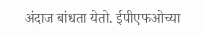अंदाज बांधता येतो. ईपीएफओच्या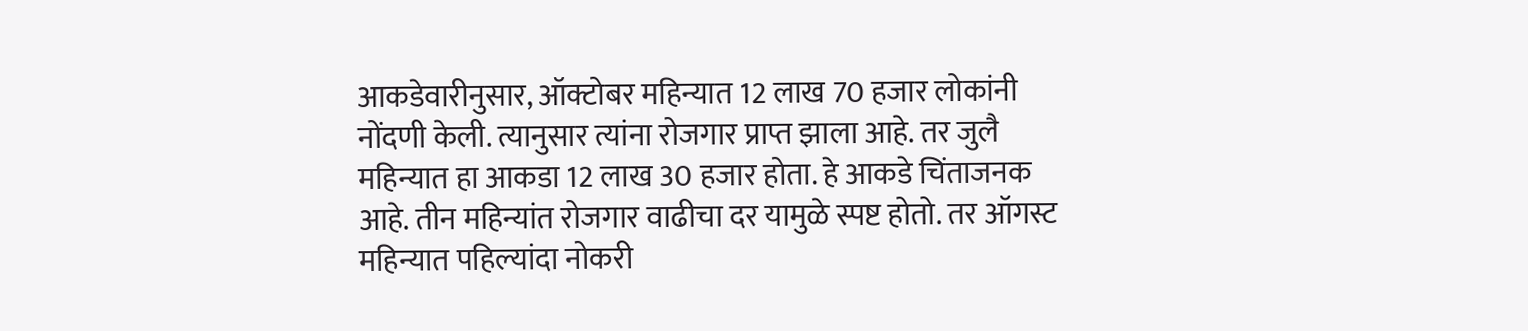आकडेवारीनुसार, ऑक्टोबर महिन्यात 12 लाख 70 हजार लोकांनी नोंदणी केली. त्यानुसार त्यांना रोजगार प्राप्त झाला आहे. तर जुलै महिन्यात हा आकडा 12 लाख 30 हजार होता. हे आकडे चिंताजनक आहे. तीन महिन्यांत रोजगार वाढीचा दर यामुळे स्पष्ट होतो. तर ऑगस्ट महिन्यात पहिल्यांदा नोकरी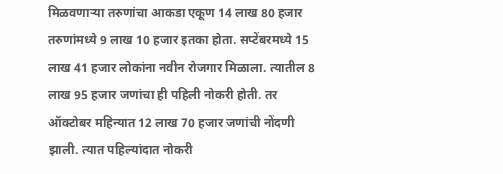मिळवणाऱ्या तरुणांचा आकडा एकूण 14 लाख 80 हजार तरुणांमध्ये 9 लाख 10 हजार इतका होता. सप्टेंबरमध्ये 15 लाख 41 हजार लोकांना नवीन रोजगार मिळाला. त्यातील 8 लाख 95 हजार जणांचा ही पहिली नोकरी होती. तर ऑक्टोबर महिन्यात 12 लाख 70 हजार जणांची नोंदणी झाली. त्यात पहिल्यांदात नोकरी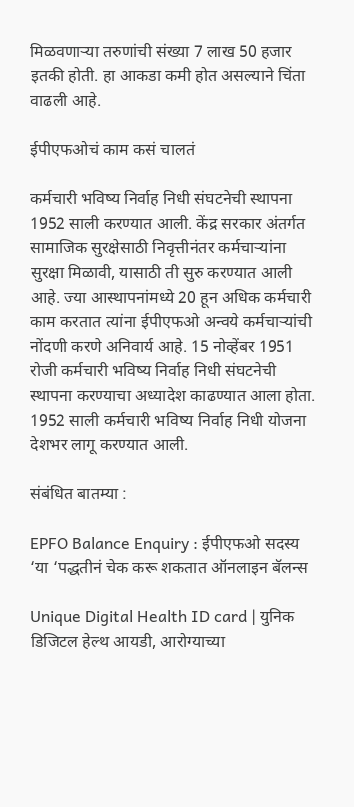मिळवणाऱ्या तरुणांची संख्या 7 लाख 50 हजार इतकी होती. हा आकडा कमी होत असल्याने चिंता वाढली आहे.

ईपीएफओचं काम कसं चालतं

कर्मचारी भविष्य निर्वाह निधी संघटनेची स्थापना 1952 साली करण्यात आली. केंद्र सरकार अंतर्गत सामाजिक सुरक्षेसाठी निवृत्तीनंतर कर्मचाऱ्यांना सुरक्षा मिळावी, यासाठी ती सुरु करण्यात आली आहे. ज्या आस्थापनांमध्ये 20 हून अधिक कर्मचारी काम करतात त्यांना ईपीएफओ अन्वये कर्मचाऱ्यांची नोंदणी करणे अनिवार्य आहे. 15 नोव्हेंबर 1951 रोजी कर्मचारी भविष्य निर्वाह निधी संघटनेची स्थापना करण्याचा अध्यादेश काढण्यात आला होता. 1952 साली कर्मचारी भविष्य निर्वाह निधी योजना देशभर लागू करण्यात आली.

संबंधित बातम्या :

EPFO Balance Enquiry : ईपीएफओ सदस्य ‘या ‘पद्धतीनं चेक करू शकतात ऑनलाइन बॅलन्स

Unique Digital Health ID card | युनिक डिजिटल हेल्थ आयडी, आरोग्याच्या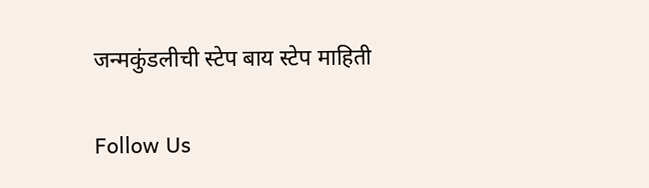जन्मकुंडलीची स्टेप बाय स्टेप माहिती

Follow Us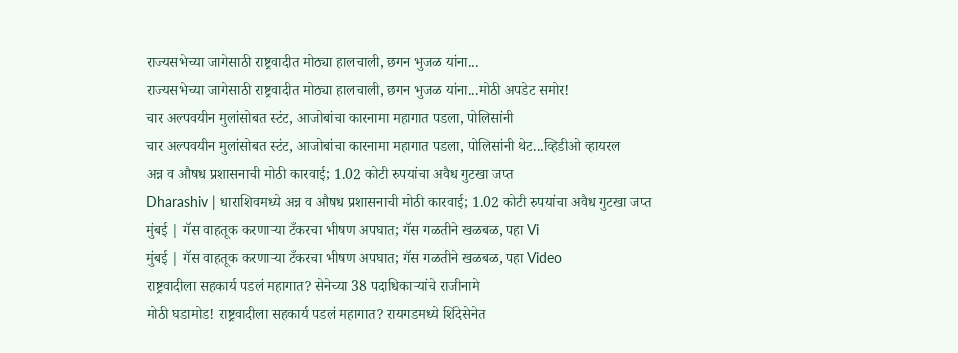राज्यसभेच्या जागेसाठी राष्ट्रवादीत मोठ्या हालचाली, छगन भुजळ यांना...
राज्यसभेच्या जागेसाठी राष्ट्रवादीत मोठ्या हालचाली, छगन भुजळ यांना...मोठी अपडेट समोर!
चार अल्पवयीन मुलांसोबत स्टंट, आजोबांचा कारनामा महागात पडला, पोलिसांनी
चार अल्पवयीन मुलांसोबत स्टंट, आजोबांचा कारनामा महागात पडला, पोलिसांनी थेट...व्हिडीओ व्हायरल
अन्न व औषध प्रशासनाची मोठी कारवाई; 1.02 कोटी रुपयांचा अवैध गुटखा जप्त
Dharashiv | धाराशिवमध्ये अन्न व औषध प्रशासनाची मोठी कारवाई; 1.02 कोटी रुपयांचा अवैध गुटखा जप्त
मुंबई | गॅस वाहतूक करणाऱ्या टँकरचा भीषण अपघात; गॅस गळतीने खळबळ, पहा Vi
मुंबई | गॅस वाहतूक करणाऱ्या टँकरचा भीषण अपघात; गॅस गळतीने खळबळ, पहा Video
राष्ट्रवादीला सहकार्य पडलं महागात? सेनेच्या 38 पदाधिकाऱ्यांचे राजीनामे
मोठी घडामोड! राष्ट्रवादीला सहकार्य पडलं महागात? रायगडमध्ये शिंदेसेनेत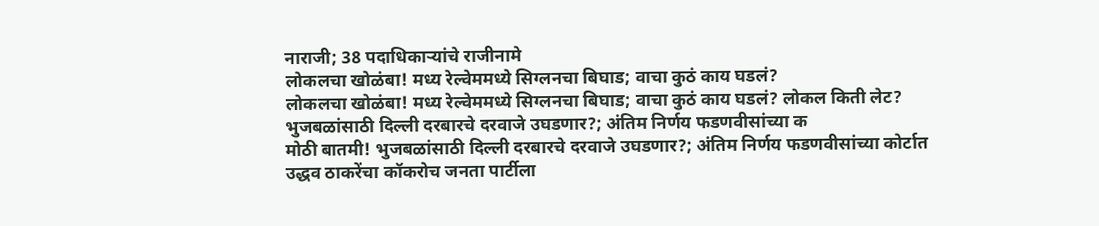नाराजी; 38 पदाधिकाऱ्यांचे राजीनामे
लोकलचा खोळंबा! मध्य रेल्वेममध्ये सिग्लनचा बिघाड; वाचा कुठं काय घडलं?
लोकलचा खोळंबा! मध्य रेल्वेममध्ये सिग्लनचा बिघाड; वाचा कुठं काय घडलं? लोकल किती लेट?
भुजबळांसाठी दिल्ली दरबारचे दरवाजे उघडणार?; अंतिम निर्णय फडणवीसांच्या क
मोठी बातमी! भुजबळांसाठी दिल्ली दरबारचे दरवाजे उघडणार?; अंतिम निर्णय फडणवीसांच्या कोर्टात
उद्धव ठाकरेंचा कॉकरोच जनता पार्टीला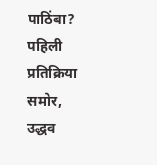पाठिंबा? पहिली प्रतिक्रिया समोर,
उद्धव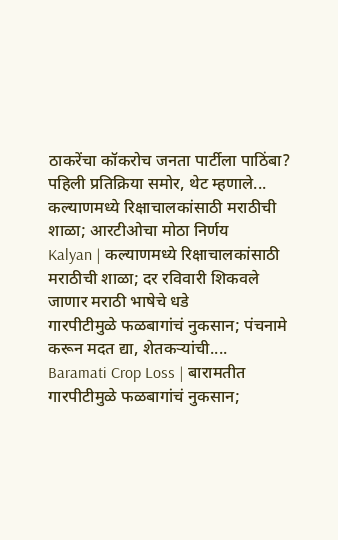ठाकरेंचा कॉकरोच जनता पार्टीला पाठिंबा? पहिली प्रतिक्रिया समोर, थेट म्हणाले...
कल्याणमध्ये रिक्षाचालकांसाठी मराठीची शाळा; आरटीओचा मोठा निर्णय
Kalyan | कल्याणमध्ये रिक्षाचालकांसाठी मराठीची शाळा; दर रविवारी शिकवले जाणार मराठी भाषेचे धडे
गारपीटीमुळे फळबागांचं नुकसान; पंचनामे करून मदत द्या, शेतकऱ्यांची....
Baramati Crop Loss | बारामतीत गारपीटीमुळे फळबागांचं नुकसान;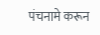पंचनामे करून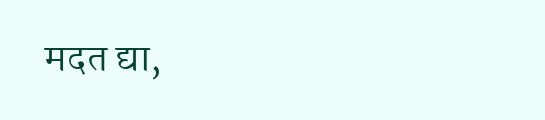मदत द्या,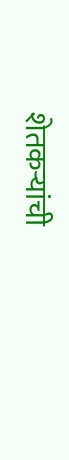शेतकऱ्यांची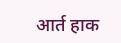आर्त हाक